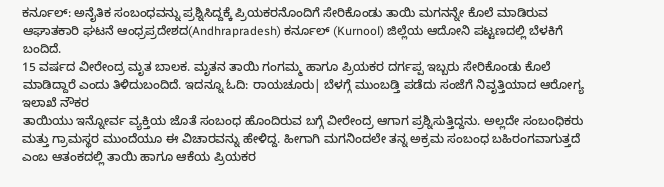ಕರ್ನೂಲ್: ಅನೈತಿಕ ಸಂಬಂಧವನ್ನು ಪ್ರಶ್ನಿಸಿದ್ದಕ್ಕೆ ಪ್ರಿಯಕರನೊಂದಿಗೆ ಸೇರಿಕೊಂಡು ತಾಯಿ ಮಗನನ್ನೇ ಕೊಲೆ ಮಾಡಿರುವ ಆಘಾತಕಾರಿ ಘಟನೆ ಆಂಧ್ರಪ್ರದೇಶದ(Andhrapradesh) ಕರ್ನೂಲ್ (Kurnool) ಜಿಲ್ಲೆಯ ಆದೋನಿ ಪಟ್ಟಣದಲ್ಲಿ ಬೆಳಕಿಗೆ ಬಂದಿದೆ.
15 ವರ್ಷದ ವೀರೇಂದ್ರ ಮೃತ ಬಾಲಕ. ಮೃತನ ತಾಯಿ ಗಂಗಮ್ಮ ಹಾಗೂ ಪ್ರಿಯಕರ ದರ್ಗಪ್ಪ ಇಬ್ಬರು ಸೇರಿಕೊಂಡು ಕೊಲೆ ಮಾಡಿದ್ದಾರೆ ಎಂದು ತಿಳಿದುಬಂದಿದೆ. ಇದನ್ನೂ ಓದಿ: ರಾಯಚೂರು| ಬೆಳಗ್ಗೆ ಮುಂಬಡ್ತಿ ಪಡೆದು ಸಂಜೆಗೆ ನಿವೃತ್ತಿಯಾದ ಆರೋಗ್ಯ ಇಲಾಖೆ ನೌಕರ
ತಾಯಿಯು ಇನ್ನೋರ್ವ ವ್ಯಕ್ತಿಯ ಜೊತೆ ಸಂಬಂಧ ಹೊಂದಿರುವ ಬಗ್ಗೆ ವೀರೇಂದ್ರ ಆಗಾಗ ಪ್ರಶ್ನಿಸುತ್ತಿದ್ದನು. ಅಲ್ಲದೇ ಸಂಬಂಧಿಕರು ಮತ್ತು ಗ್ರಾಮಸ್ಥರ ಮುಂದೆಯೂ ಈ ವಿಚಾರವನ್ನು ಹೇಳಿದ್ದ. ಹೀಗಾಗಿ ಮಗನಿಂದಲೇ ತನ್ನ ಅಕ್ರಮ ಸಂಬಂಧ ಬಹಿರಂಗವಾಗುತ್ತದೆ ಎಂಬ ಆತಂಕದಲ್ಲಿ ತಾಯಿ ಹಾಗೂ ಆಕೆಯ ಪ್ರಿಯಕರ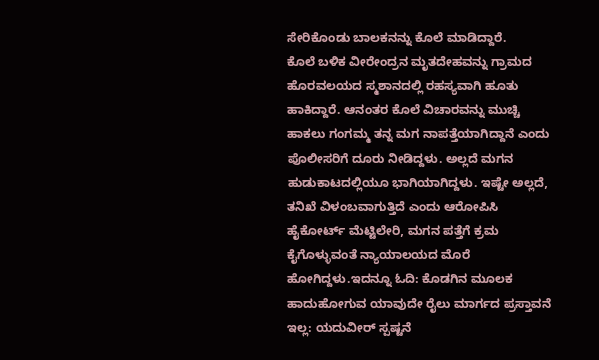ಸೇರಿಕೊಂಡು ಬಾಲಕನನ್ನು ಕೊಲೆ ಮಾಡಿದ್ದಾರೆ.
ಕೊಲೆ ಬಳಿಕ ವೀರೇಂದ್ರನ ಮೃತದೇಹವನ್ನು ಗ್ರಾಮದ ಹೊರವಲಯದ ಸ್ಮಶಾನದಲ್ಲಿ ರಹಸ್ಯವಾಗಿ ಹೂತು ಹಾಕಿದ್ದಾರೆ. ಆನಂತರ ಕೊಲೆ ವಿಚಾರವನ್ನು ಮುಚ್ಚಿ ಹಾಕಲು ಗಂಗಮ್ಮ ತನ್ನ ಮಗ ನಾಪತ್ತೆಯಾಗಿದ್ದಾನೆ ಎಂದು ಪೊಲೀಸರಿಗೆ ದೂರು ನೀಡಿದ್ದಳು. ಅಲ್ಲದೆ ಮಗನ ಹುಡುಕಾಟದಲ್ಲಿಯೂ ಭಾಗಿಯಾಗಿದ್ದಳು. ಇಷ್ಟೇ ಅಲ್ಲದೆ, ತನಿಖೆ ವಿಳಂಬವಾಗುತ್ತಿದೆ ಎಂದು ಆರೋಪಿಸಿ ಹೈಕೋರ್ಟ್ ಮೆಟ್ಟಿಲೇರಿ, ಮಗನ ಪತ್ತೆಗೆ ಕ್ರಮ ಕೈಗೊಳ್ಳುವಂತೆ ನ್ಯಾಯಾಲಯದ ಮೊರೆ ಹೋಗಿದ್ದಳು.ಇದನ್ನೂ ಓದಿ: ಕೊಡಗಿನ ಮೂಲಕ ಹಾದುಹೋಗುವ ಯಾವುದೇ ರೈಲು ಮಾರ್ಗದ ಪ್ರಸ್ತಾವನೆ ಇಲ್ಲ: ಯದುವೀರ್ ಸ್ಪಷ್ಟನೆ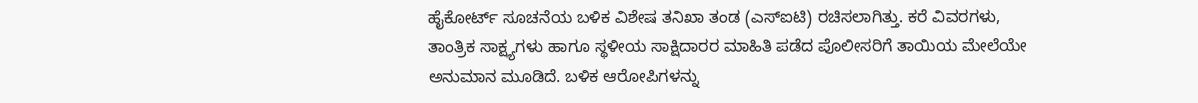ಹೈಕೋರ್ಟ್ ಸೂಚನೆಯ ಬಳಿಕ ವಿಶೇಷ ತನಿಖಾ ತಂಡ (ಎಸ್ಐಟಿ) ರಚಿಸಲಾಗಿತ್ತು. ಕರೆ ವಿವರಗಳು, ತಾಂತ್ರಿಕ ಸಾಕ್ಷ್ಯಗಳು ಹಾಗೂ ಸ್ಥಳೀಯ ಸಾಕ್ಷಿದಾರರ ಮಾಹಿತಿ ಪಡೆದ ಪೊಲೀಸರಿಗೆ ತಾಯಿಯ ಮೇಲೆಯೇ ಅನುಮಾನ ಮೂಡಿದೆ. ಬಳಿಕ ಆರೋಪಿಗಳನ್ನು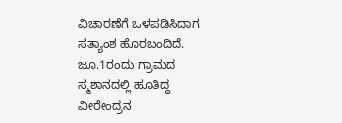ವಿಚಾರಣೆಗೆ ಒಳಪಡಿಸಿದಾಗ ಸತ್ಯಾಂಶ ಹೊರಬಂದಿದೆ.
ಜೂ.1ರಂದು ಗ್ರಾಮದ ಸ್ಮಶಾನದಲ್ಲಿ ಹೂತಿದ್ದ ವೀರೇಂದ್ರನ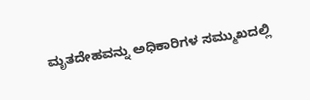ಮೃತದೇಹವನ್ನು ಅಧಿಕಾರಿಗಳ ಸಮ್ಮುಖದಲ್ಲಿ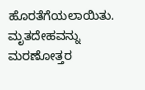ಹೊರತೆಗೆಯಲಾಯಿತು. ಮೃತದೇಹವನ್ನು ಮರಣೋತ್ತರ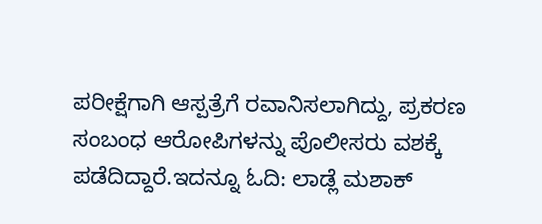ಪರೀಕ್ಷೆಗಾಗಿ ಆಸ್ಪತ್ರೆಗೆ ರವಾನಿಸಲಾಗಿದ್ದು, ಪ್ರಕರಣ ಸಂಬಂಧ ಆರೋಪಿಗಳನ್ನು ಪೊಲೀಸರು ವಶಕ್ಕೆ ಪಡೆದಿದ್ದಾರೆ.ಇದನ್ನೂ ಓದಿ: ಲಾಡ್ಲೆ ಮಶಾಕ್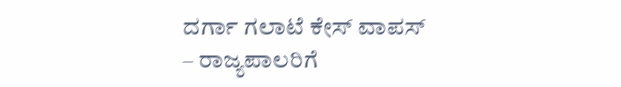ದರ್ಗಾ ಗಲಾಟೆ ಕೇಸ್ ವಾಪಸ್ – ರಾಜ್ಯಪಾಲರಿಗೆ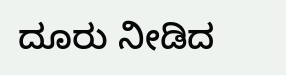ದೂರು ನೀಡಿದ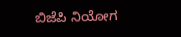ಬಿಜೆಪಿ ನಿಯೋಗ